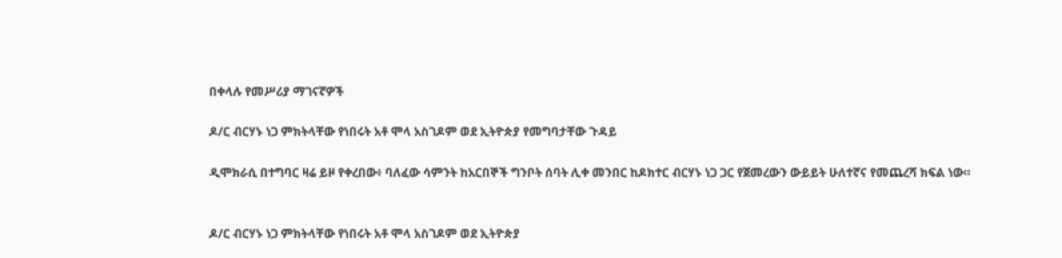በቀላሉ የመሥሪያ ማገናኛዎች

ዶ/ር ብርሃኑ ነጋ ምክትላቸው የነበሩት አቶ ሞላ አስገዶም ወደ ኢትዮጵያ የመግባታቸው ጉዳይ

ዲሞክራሲ በተግባር ዛሬ ይዞ የቀረበው፥ ባለፈው ሳምንት ከአርበኞች ግንቦት ሰባት ሊቀ መንበር ከዶክተር ብርሃኑ ነጋ ጋር የጀመረውን ውይይት ሁለተኛና የመጨረሻ ክፍል ነው።


ዶ/ር ብርሃኑ ነጋ ምክትላቸው የነበሩት አቶ ሞላ አስገዶም ወደ ኢትዮጵያ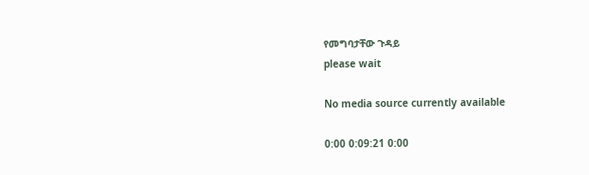የመግባታቸው ጉዳይ
please wait

No media source currently available

0:00 0:09:21 0:00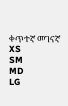ቀጥተኛ መገናኛ
XS
SM
MD
LG